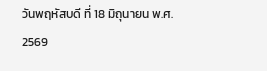วันพฤหัสบดี ที่ 18 มิถุนายน พ.ศ. 2569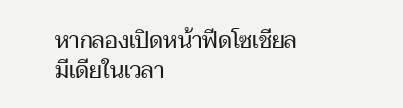หากลองเปิดหน้าฟีดโซเชียลมีเดียในเวลา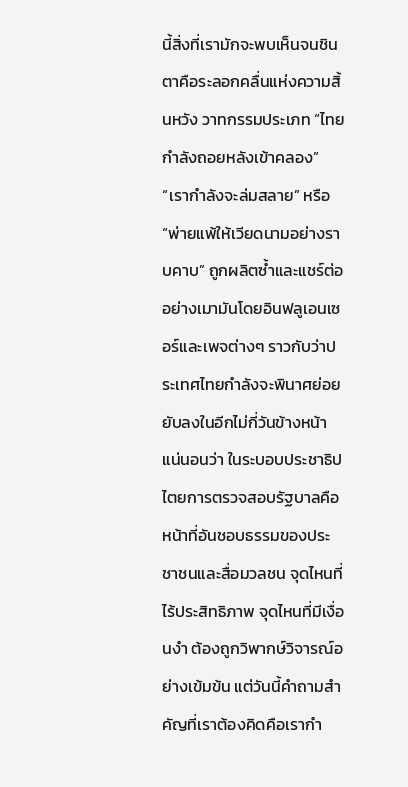นี้สิ่งที่เรามักจะพบเห็นจนชินตาคือระลอกคลื่นแห่งความสิ้นหวัง วาทกรรมประเภท “ไทยกำลังถอยหลังเข้าคลอง” “เรากำลังจะล่มสลาย” หรือ
“พ่ายแพ้ให้เวียดนามอย่างราบคาบ” ถูกผลิตซ้ำและแชร์ต่ออย่างเมามันโดยอินฟลูเอนเซอร์และเพจต่างๆ ราวกับว่าประเทศไทยกำลังจะพินาศย่อยยับลงในอีกไม่กี่วันข้างหน้า
แน่นอนว่า ในระบอบประชาธิปไตยการตรวจสอบรัฐบาลคือหน้าที่อันชอบธรรมของประชาชนและสื่อมวลชน จุดไหนที่ไร้ประสิทธิภาพ จุดไหนที่มีเงื่อนงำ ต้องถูกวิพากษ์วิจารณ์อย่างเข้มข้น แต่วันนี้คำถามสำคัญที่เราต้องคิดคือเรากำ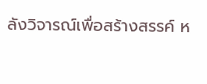ลังวิจารณ์เพื่อสร้างสรรค์ ห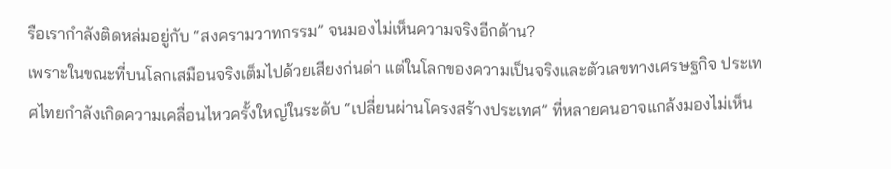รือเรากำลังติดหล่มอยู่กับ “สงครามวาทกรรม” จนมองไม่เห็นความจริงอีกด้าน?
เพราะในขณะที่บนโลกเสมือนจริงเต็มไปด้วยเสียงก่นด่า แต่ในโลกของความเป็นจริงและตัวเลขทางเศรษฐกิจ ประเทศไทยกำลังเกิดความเคลื่อนไหวครั้งใหญ่ในระดับ “เปลี่ยนผ่านโครงสร้างประเทศ” ที่หลายคนอาจแกล้งมองไม่เห็น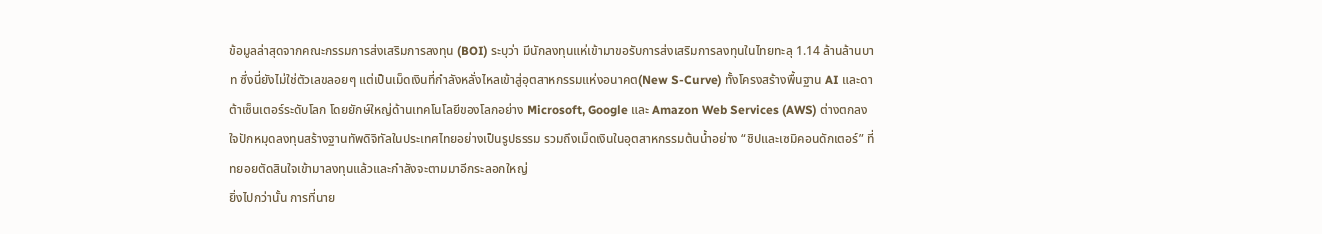ข้อมูลล่าสุดจากคณะกรรมการส่งเสริมการลงทุน (BOI) ระบุว่า มีนักลงทุนแห่เข้ามาขอรับการส่งเสริมการลงทุนในไทยทะลุ 1.14 ล้านล้านบาท ซึ่งนี่ยังไม่ใช่ตัวเลขลอยๆ แต่เป็นเม็ดเงินที่กำลังหลั่งไหลเข้าสู่อุตสาหกรรมแห่งอนาคต(New S-Curve) ทั้งโครงสร้างพื้นฐาน AI และดาต้าเซ็นเตอร์ระดับโลก โดยยักษ์ใหญ่ด้านเทคโนโลยีของโลกอย่าง Microsoft, Google และ Amazon Web Services (AWS) ต่างตกลงใจปักหมุดลงทุนสร้างฐานทัพดิจิทัลในประเทศไทยอย่างเป็นรูปธรรม รวมถึงเม็ดเงินในอุตสาหกรรมต้นน้ำอย่าง “ชิปและเซมิคอนดักเตอร์” ที่ทยอยตัดสินใจเข้ามาลงทุนแล้วและกำลังจะตามมาอีกระลอกใหญ่
ยิ่งไปกว่านั้น การที่นาย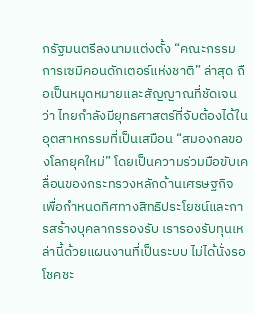กรัฐมนตรีลงนามแต่งตั้ง “คณะกรรมการเซมิคอนดักเตอร์แห่งชาติ” ล่าสุด ถือเป็นหมุดหมายและสัญญาณที่ชัดเจนว่า ไทยกำลังมียุทธศาสตร์ที่จับต้องได้ในอุตสาหกรรมที่เป็นเสมือน “สมองกลของโลกยุคใหม่” โดยเป็นความร่วมมือขับเคลื่อนของกระทรวงหลักด้านเศรษฐกิจ เพื่อกำหนดทิศทางสิทธิประโยชน์และการสร้างบุคลากรรองรับ เรารองรับทุนเหล่านี้ด้วยแผนงานที่เป็นระบบ ไม่ได้นั่งรอโชคชะ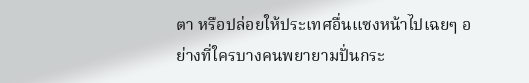ตา หรือปล่อยให้ประเทศอื่นแซงหน้าไปเฉยๆ อย่างที่ใครบางคนพยายามปั่นกระ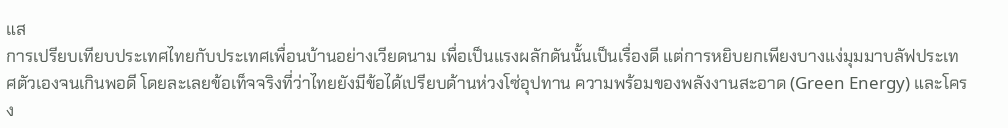แส
การเปรียบเทียบประเทศไทยกับประเทศเพื่อนบ้านอย่างเวียดนาม เพื่อเป็นแรงผลักดันนั้นเป็นเรื่องดี แต่การหยิบยกเพียงบางแง่มุมมาบลัฟประเทศตัวเองจนเกินพอดี โดยละเลยข้อเท็จจริงที่ว่าไทยยังมีข้อได้เปรียบด้านห่วงโซ่อุปทาน ความพร้อมของพลังงานสะอาด (Green Energy) และโครง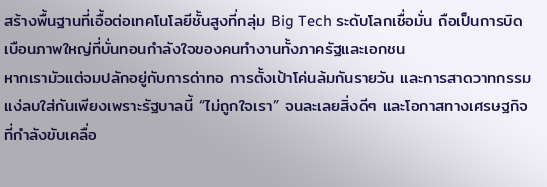สร้างพื้นฐานที่เอื้อต่อเทคโนโลยีชั้นสูงที่กลุ่ม Big Tech ระดับโลกเชื่อมั่น ถือเป็นการบิดเบือนภาพใหญ่ที่บั่นทอนกำลังใจของคนทำงานทั้งภาครัฐและเอกชน
หากเรามัวแต่จมปลักอยู่กับการด่าทอ การตั้งเป้าโค่นล้มกันรายวัน และการสาดวาทกรรมแง่ลบใส่กันเพียงเพราะรัฐบาลนี้ “ไม่ถูกใจเรา” จนละเลยสิ่งดีๆ และโอกาสทางเศรษฐกิจที่กำลังขับเคลื่อ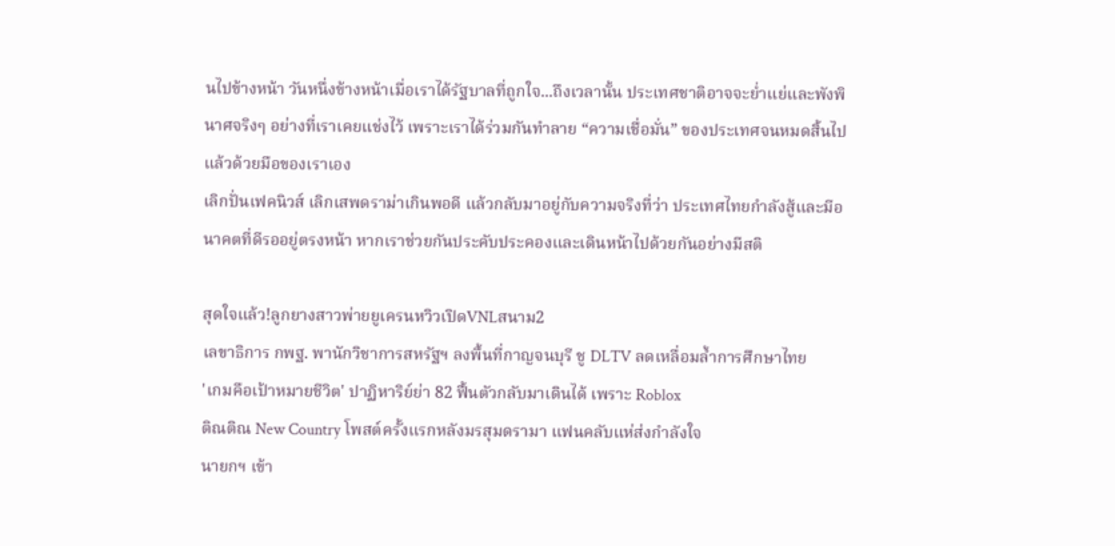นไปข้างหน้า วันหนึ่งข้างหน้าเมื่อเราได้รัฐบาลที่ถูกใจ...ถึงเวลานั้น ประเทศชาติอาจจะย่ำแย่และพังพินาศจริงๆ อย่างที่เราเคยแช่งไว้ เพราะเราได้ร่วมกันทำลาย “ความเชื่อมั่น” ของประเทศจนหมดสิ้นไปแล้วด้วยมือของเราเอง
เลิกปั่นเฟคนิวส์ เลิกเสพดราม่าเกินพอดี แล้วกลับมาอยู่กับความจริงที่ว่า ประเทศไทยกำลังสู้และมีอนาคตที่ดีรออยู่ตรงหน้า หากเราช่วยกันประคับประคองและเดินหน้าไปด้วยกันอย่างมีสติ

สุดใจแล้ว!ลูกยางสาวพ่ายยูเครนหวิวเปิดVNLสนาม2
เลขาธิการ กพฐ. พานักวิชาการสหรัฐฯ ลงพื้นที่กาญจนบุรี ชู DLTV ลดเหลื่อมล้ำการศึกษาไทย
'เกมคือเป้าหมายชีวิต' ปาฏิหาริย์ย่า 82 ฟื้นตัวกลับมาเดินได้ เพราะ Roblox
ติณติณ New Country โพสต์ครั้งแรกหลังมรสุมดรามา แฟนคลับแห่ส่งกำลังใจ
นายกฯ เข้า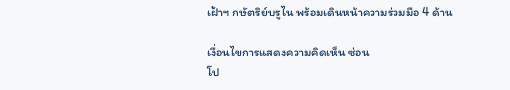เฝ้าฯ กษัตริย์บรูไน พร้อมเดินหน้าความร่วมมือ 4 ด้าน

เงื่อนไขการแสดงความคิดเห็น ซ่อน
โป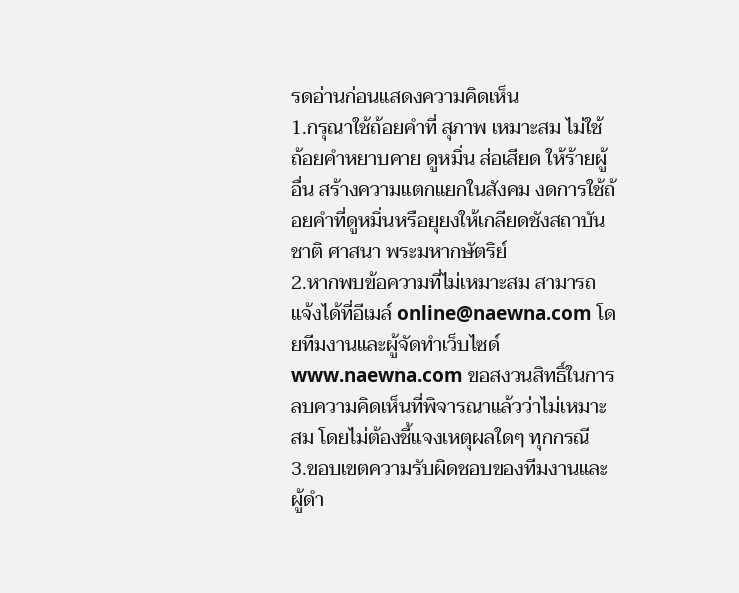รดอ่านก่อนแสดงความคิดเห็น
1.กรุณาใช้ถ้อยคำที่ สุภาพ เหมาะสม ไม่ใช้ ถ้อยคำหยาบคาย ดูหมิ่น ส่อเสียด ให้ร้ายผู้อื่น สร้างความแตกแยกในสังคม งดการใช้ถ้อยคำที่ดูหมิ่นหรือยุยงให้เกลียดชังสถาบันชาติ ศาสนา พระมหากษัตริย์
2.หากพบข้อความที่ไม่เหมาะสม สามารถแจ้งได้ที่อีเมล์ online@naewna.com โดยทีมงานและผู้จัดทำเว็บไซด์ www.naewna.com ขอสงวนสิทธิ์ในการลบความคิดเห็นที่พิจารณาแล้วว่าไม่เหมาะสม โดยไม่ต้องชี้แจงเหตุผลใดๆ ทุกกรณี
3.ขอบเขตความรับผิดชอบของทีมงานและผู้ดำ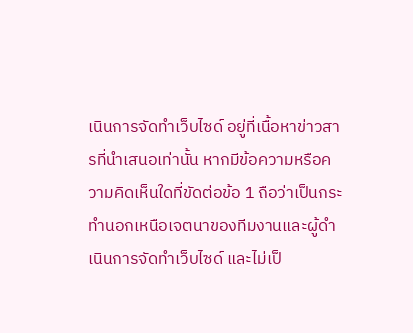เนินการจัดทำเว็บไซด์ อยู่ที่เนื้อหาข่าวสารที่นำเสนอเท่านั้น หากมีข้อความหรือความคิดเห็นใดที่ขัดต่อข้อ 1 ถือว่าเป็นกระทำนอกเหนือเจตนาของทีมงานและผู้ดำเนินการจัดทำเว็บไซด์ และไม่เป็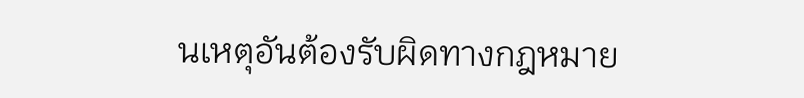นเหตุอันต้องรับผิดทางกฎหมาย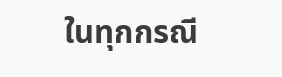ในทุกกรณี